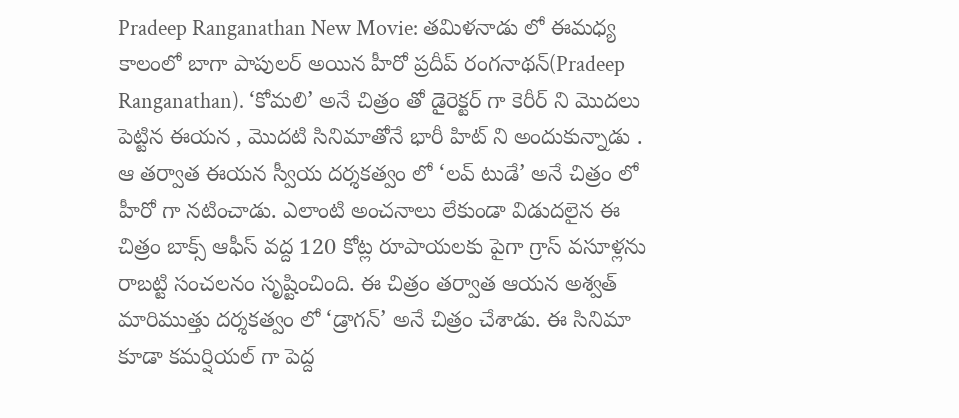Pradeep Ranganathan New Movie: తమిళనాడు లో ఈమధ్య కాలంలో బాగా పాపులర్ అయిన హీరో ప్రదీప్ రంగనాథన్(Pradeep Ranganathan). ‘కోమలి’ అనే చిత్రం తో డైరెక్టర్ గా కెరీర్ ని మొదలు పెట్టిన ఈయన , మొదటి సినిమాతోనే భారీ హిట్ ని అందుకున్నాడు . ఆ తర్వాత ఈయన స్వీయ దర్శకత్వం లో ‘లవ్ టుడే’ అనే చిత్రం లో హీరో గా నటించాడు. ఎలాంటి అంచనాలు లేకుండా విడుదలైన ఈ చిత్రం బాక్స్ ఆఫీస్ వద్ద 120 కోట్ల రూపాయలకు పైగా గ్రాస్ వసూళ్లను రాబట్టి సంచలనం సృష్టించింది. ఈ చిత్రం తర్వాత ఆయన అశ్వత్ మారిముత్తు దర్శకత్వం లో ‘డ్రాగన్’ అనే చిత్రం చేశాడు. ఈ సినిమా కూడా కమర్షియల్ గా పెద్ద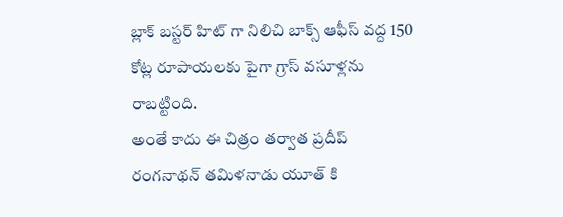బ్లాక్ బస్టర్ హిట్ గా నిలిచి బాక్స్ ఆఫీస్ వద్ద 150 కోట్ల రూపాయలకు పైగా గ్రాస్ వసూళ్లను రాబట్టింది.
అంతే కాదు ఈ చిత్రం తర్వాత ప్రదీప్ రంగనాథన్ తమిళనాడు యూత్ కి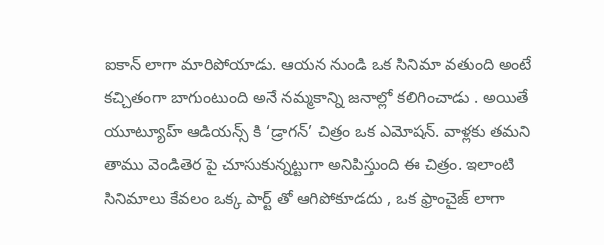ఐకాన్ లాగా మారిపోయాడు. ఆయన నుండి ఒక సినిమా వతుంది అంటే కచ్చితంగా బాగుంటుంది అనే నమ్మకాన్ని జనాల్లో కలిగించాడు . అయితే యూట్యూహ్ ఆడియన్స్ కి ‘డ్రాగన్’ చిత్రం ఒక ఎమోషన్. వాళ్లకు తమని తాము వెండితెర పై చూసుకున్నట్టుగా అనిపిస్తుంది ఈ చిత్రం. ఇలాంటి సినిమాలు కేవలం ఒక్క పార్ట్ తో ఆగిపోకూడదు , ఒక ఫ్రాంచైజ్ లాగా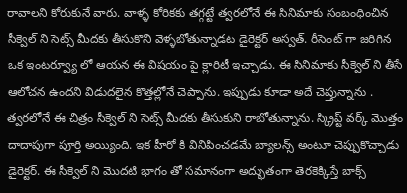రావాలని కోరుకునే వారు. వాళ్ళ కోరికకు తగ్గట్టే త్వరలోనే ఈ సినిమాకు సంబంధించిన సీక్వెల్ ని సెట్స్ మీదకు తీసుకొని వెళ్ళబోతున్నాడట డైరెక్టర్ అస్వత్. రీసెంట్ గా జరిగిన ఒక ఇంటర్వ్యూ లో ఆయన ఈ విషయం పై క్లారిటీ ఇచ్చాడు. ఈ సినిమాకు సీక్వెల్ ని తీసే ఆలోచన ఉందని విడుదలైన కొత్తల్లోనే చెప్పాను. ఇప్పుడు కూడా అదే చెప్తున్నాను .
త్వరలోనే ఈ చిత్రం సీక్వెల్ ని సెట్స్ మీదకు తీసుకుని రాబోతున్నాను. స్క్రిప్ట్ వర్క్ మొత్తం దాదాపుగా పూర్తి అయ్యింది. ఇక హీరో కి వినిపించడమే బ్యాలన్స్ అంటూ చెప్పుకొచ్చాడు డైరెక్టర్. ఈ సీక్వెల్ ని మొదటి భాగం తో సమానంగా అద్భుతంగా తెరకెక్కిస్తే బాక్స్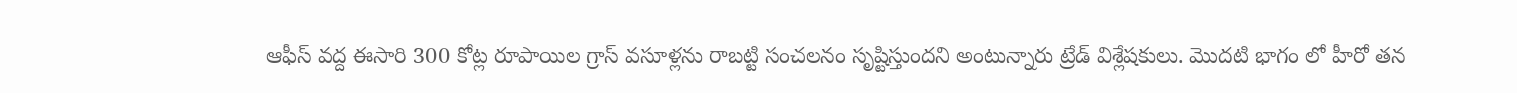ఆఫీస్ వద్ద ఈసారి 300 కోట్ల రూపాయిల గ్రాస్ వసూళ్లను రాబట్టి సంచలనం సృష్టిస్తుందని అంటున్నారు ట్రేడ్ విశ్లేషకులు. మొదటి భాగం లో హీరో తన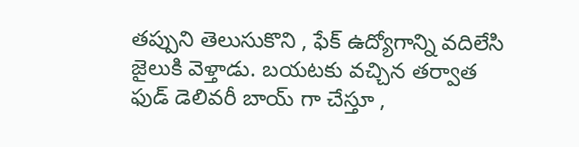తప్పుని తెలుసుకొని , ఫేక్ ఉద్యోగాన్ని వదిలేసి జైలుకి వెళ్తాడు. బయటకు వచ్చిన తర్వాత ఫుడ్ డెలివరీ బాయ్ గా చేస్తూ ,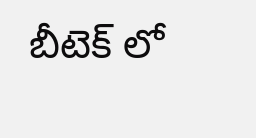బీటెక్ లో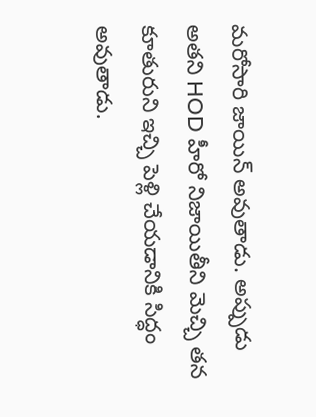మరోసారి జాయిన్ అవుతాడు. అప్పుడు అతని HOD హీరో నిజాయితీని మెచ్చి తన కూతురుని ఇచ్చి పెళ్లి చేయడానికి సిద్ధం అవుతాడు.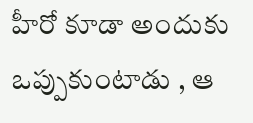హీరో కూడా అందుకు ఒప్పుకుంటాడు , ఆ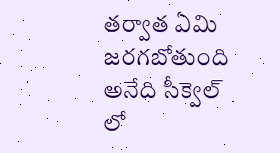తర్వాత ఏమి జరగబోతుంది అనేది సీక్వెల్ లో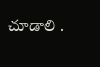చూడాలి .